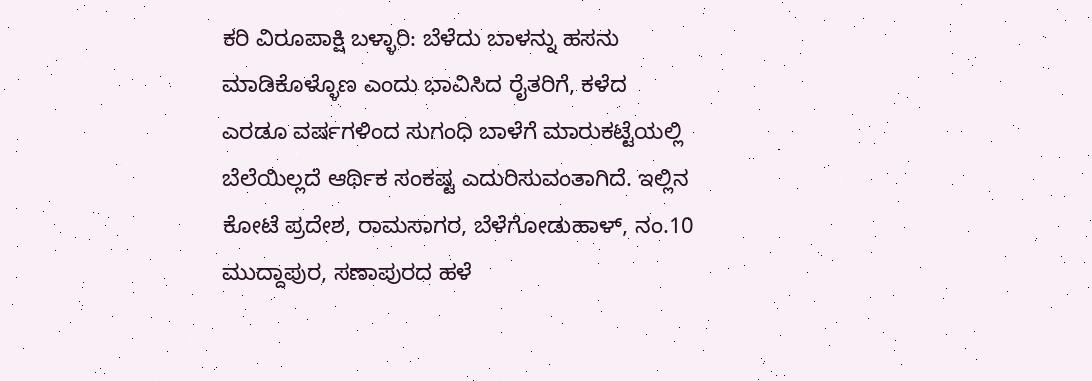ಕರಿ ವಿರೂಪಾಕ್ಷಿ ಬಳ್ಳಾರಿ: ಬೆಳೆದು ಬಾಳನ್ನು ಹಸನು ಮಾಡಿಕೊಳ್ಳೊಣ ಎಂದು ಭಾವಿಸಿದ ರೈತರಿಗೆ, ಕಳೆದ ಎರಡೂ ವರ್ಷಗಳಿಂದ ಸುಗಂಧಿ ಬಾಳೆಗೆ ಮಾರುಕಟ್ಟೆಯಲ್ಲಿ ಬೆಲೆಯಿಲ್ಲದೆ ಆರ್ಥಿಕ ಸಂಕಷ್ಟ ಎದುರಿಸುವಂತಾಗಿದೆ. ಇಲ್ಲಿನ ಕೋಟೆ ಪ್ರದೇಶ, ರಾಮಸಾಗರ, ಬೆಳೆಗೋಡುಹಾಳ್, ನಂ.10 ಮುದ್ದಾಪುರ, ಸಣಾಪುರದ ಹಳೆ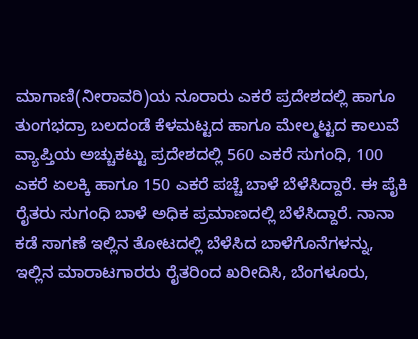ಮಾಗಾಣಿ(ನೀರಾವರಿ)ಯ ನೂರಾರು ಎಕರೆ ಪ್ರದೇಶದಲ್ಲಿ ಹಾಗೂ ತುಂಗಭದ್ರಾ ಬಲದಂಡೆ ಕೆಳಮಟ್ಟದ ಹಾಗೂ ಮೇಲ್ಮಟ್ಟದ ಕಾಲುವೆ ವ್ಯಾಪ್ತಿಯ ಅಚ್ಚುಕಟ್ಟು ಪ್ರದೇಶದಲ್ಲಿ 560 ಎಕರೆ ಸುಗಂಧಿ, 100 ಎಕರೆ ಏಲಕ್ಕಿ ಹಾಗೂ 150 ಎಕರೆ ಪಚ್ಚೆ ಬಾಳೆ ಬೆಳೆಸಿದ್ದಾರೆ. ಈ ಪೈಕಿ ರೈತರು ಸುಗಂಧಿ ಬಾಳೆ ಅಧಿಕ ಪ್ರಮಾಣದಲ್ಲಿ ಬೆಳೆಸಿದ್ದಾರೆ. ನಾನಾ ಕಡೆ ಸಾಗಣೆ ಇಲ್ಲಿನ ತೋಟದಲ್ಲಿ ಬೆಳೆಸಿದ ಬಾಳೆಗೊನೆಗಳನ್ನು, ಇಲ್ಲಿನ ಮಾರಾಟಗಾರರು ರೈತರಿಂದ ಖರೀದಿಸಿ, ಬೆಂಗಳೂರು,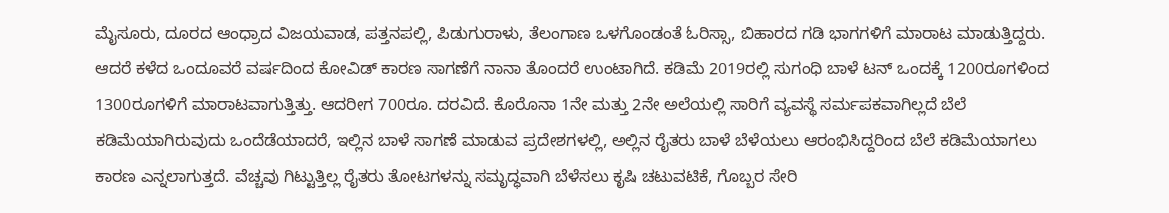ಮೈಸೂರು, ದೂರದ ಆಂಧ್ರಾದ ವಿಜಯವಾಡ, ಪತ್ತನಪಲ್ಲಿ, ಪಿಡುಗುರಾಳು, ತೆಲಂಗಾಣ ಒಳಗೊಂಡಂತೆ ಓರಿಸ್ಸಾ, ಬಿಹಾರದ ಗಡಿ ಭಾಗಗಳಿಗೆ ಮಾರಾಟ ಮಾಡುತ್ತಿದ್ದರು. ಆದರೆ ಕಳೆದ ಒಂದೂವರೆ ವರ್ಷದಿಂದ ಕೋವಿಡ್ ಕಾರಣ ಸಾಗಣೆಗೆ ನಾನಾ ತೊಂದರೆ ಉಂಟಾಗಿದೆ. ಕಡಿಮೆ 2019ರಲ್ಲಿ ಸುಗಂಧಿ ಬಾಳೆ ಟನ್ ಒಂದಕ್ಕೆ 1200ರೂಗಳಿಂದ 1300ರೂಗಳಿಗೆ ಮಾರಾಟವಾಗುತ್ತಿತ್ತು. ಆದರೀಗ 700ರೂ. ದರವಿದೆ. ಕೊರೊನಾ 1ನೇ ಮತ್ತು 2ನೇ ಅಲೆಯಲ್ಲಿ ಸಾರಿಗೆ ವ್ಯವಸ್ಥೆ ಸರ್ಮಪಕವಾಗಿಲ್ಲದೆ ಬೆಲೆ ಕಡಿಮೆಯಾಗಿರುವುದು ಒಂದೆಡೆಯಾದರೆ, ಇಲ್ಲಿನ ಬಾಳೆ ಸಾಗಣೆ ಮಾಡುವ ಪ್ರದೇಶಗಳಲ್ಲಿ, ಅಲ್ಲಿನ ರೈತರು ಬಾಳೆ ಬೆಳೆಯಲು ಆರಂಭಿಸಿದ್ದರಿಂದ ಬೆಲೆ ಕಡಿಮೆಯಾಗಲು ಕಾರಣ ಎನ್ನಲಾಗುತ್ತದೆ. ವೆಚ್ಚವು ಗಿಟ್ಟುತ್ತಿಲ್ಲ ರೈತರು ತೋಟಗಳನ್ನು ಸಮೃದ್ಧವಾಗಿ ಬೆಳೆಸಲು ಕೃಷಿ ಚಟುವಟಿಕೆ, ಗೊಬ್ಬರ ಸೇರಿ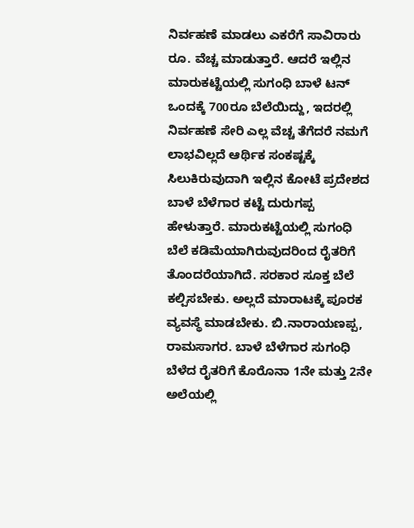ನಿರ್ವಹಣೆ ಮಾಡಲು ಎಕರೆಗೆ ಸಾವಿರಾರು ರೂ. ವೆಚ್ಚ ಮಾಡುತ್ತಾರೆ. ಆದರೆ ಇಲ್ಲಿನ ಮಾರುಕಟ್ಟೆಯಲ್ಲಿ ಸುಗಂಧಿ ಬಾಳೆ ಟನ್ ಒಂದಕ್ಕೆ 700ರೂ ಬೆಲೆಯಿದ್ದು, ಇದರಲ್ಲಿ ನಿರ್ವಹಣೆ ಸೇರಿ ಎಲ್ಲ ವೆಚ್ಚ ತೆಗೆದರೆ ನಮಗೆ ಲಾಭವಿಲ್ಲದೆ ಆರ್ಥಿಕ ಸಂಕಷ್ಟಕ್ಕೆ ಸಿಲುಕಿರುವುದಾಗಿ ಇಲ್ಲಿನ ಕೋಟೆ ಪ್ರದೇಶದ ಬಾಳೆ ಬೆಳೆಗಾರ ಕಟ್ಟೆ ದುರುಗಪ್ಪ ಹೇಳುತ್ತಾರೆ. ಮಾರುಕಟ್ಟೆಯಲ್ಲಿ ಸುಗಂಧಿ ಬೆಲೆ ಕಡಿಮೆಯಾಗಿರುವುದರಿಂದ ರೈತರಿಗೆ ತೊಂದರೆಯಾಗಿದೆ. ಸರಕಾರ ಸೂಕ್ತ ಬೆಲೆ ಕಲ್ಪಿಸಬೇಕು. ಅಲ್ಲದೆ ಮಾರಾಟಕ್ಕೆ ಪೂರಕ ವ್ಯವಸ್ಥೆ ಮಾಡಬೇಕು. ಬಿ.ನಾರಾಯಣಪ್ಪ, ರಾಮಸಾಗರ. ಬಾಳೆ ಬೆಳೆಗಾರ ಸುಗಂಧಿ ಬೆಳೆದ ರೈತರಿಗೆ ಕೊರೊನಾ 1ನೇ ಮತ್ತು 2ನೇ ಅಲೆಯಲ್ಲಿ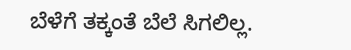ಬೆಳೆಗೆ ತಕ್ಕಂತೆ ಬೆಲೆ ಸಿಗಲಿಲ್ಲ.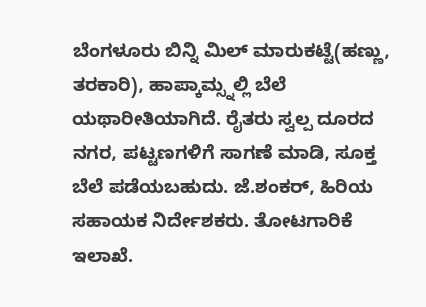ಬೆಂಗಳೂರು ಬಿನ್ನಿ ಮಿಲ್ ಮಾರುಕಟ್ಟೆ(ಹಣ್ಣು, ತರಕಾರಿ), ಹಾಪ್ಕಾಮ್ಸ್ನಲ್ಲಿ ಬೆಲೆ ಯಥಾರೀತಿಯಾಗಿದೆ. ರೈತರು ಸ್ವಲ್ಪ ದೂರದ ನಗರ, ಪಟ್ಟಣಗಳಿಗೆ ಸಾಗಣೆ ಮಾಡಿ, ಸೂಕ್ತ ಬೆಲೆ ಪಡೆಯಬಹುದು. ಜೆ.ಶಂಕರ್, ಹಿರಿಯ ಸಹಾಯಕ ನಿರ್ದೇಶಕರು. ತೋಟಗಾರಿಕೆ ಇಲಾಖೆ.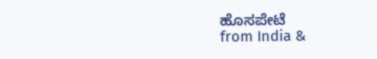ಹೊಸಪೇಟೆ
from India &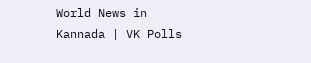World News in Kannada | VK Polls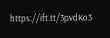https://ift.tt/3pvdKo3